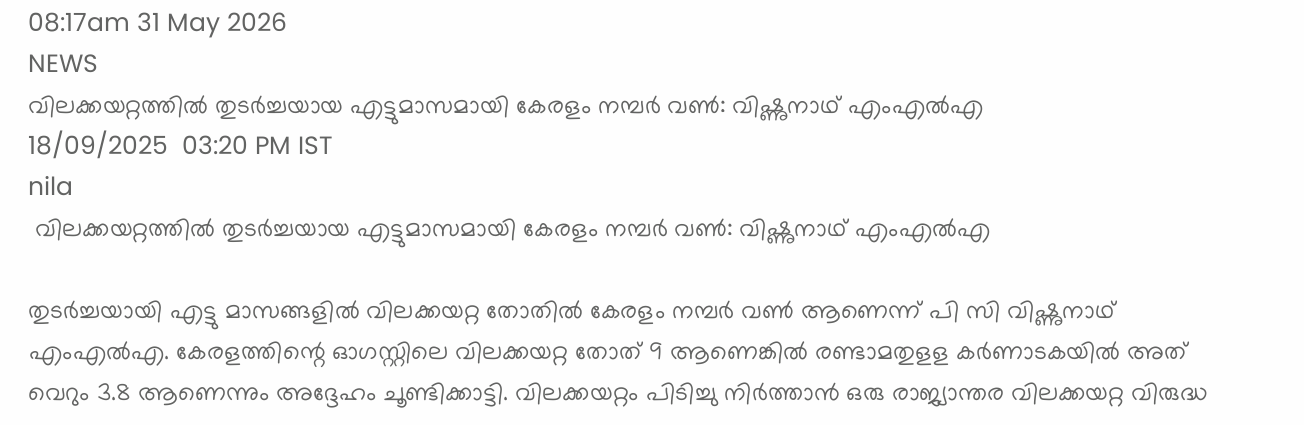08:17am 31 May 2026
NEWS
വിലക്കയറ്റത്തിൽ തുടർച്ചയായ എട്ടുമാസമായി കേരളം നമ്പർ വൺ: വിഷ്ണുനാഥ് എംഎൽഎ
18/09/2025  03:20 PM IST
nila
 വിലക്കയറ്റത്തിൽ തുടർച്ചയായ എട്ടുമാസമായി കേരളം നമ്പർ വൺ: വിഷ്ണുനാഥ് എംഎൽഎ

തുടർച്ചയായി എട്ടു മാസങ്ങളിൽ വിലക്കയറ്റ തോതിൽ കേരളം നമ്പർ വൺ ആണെന്ന് പി സി വിഷ്ണുനാഥ് എംഎൽഎ. കേരളത്തിന്റെ ഓഗസ്റ്റിലെ വിലക്കയറ്റ തോത് 9 ആണെങ്കിൽ രണ്ടാമതുളള കർണാടകയിൽ അത് വെറും 3.8 ആണെന്നും അദ്ദേഹം ചൂണ്ടിക്കാട്ടി. വിലക്കയറ്റം പിടിച്ചു നിർത്താൻ ഒരു രാജ്യാന്തര വിലക്കയറ്റ വിരുദ്ധ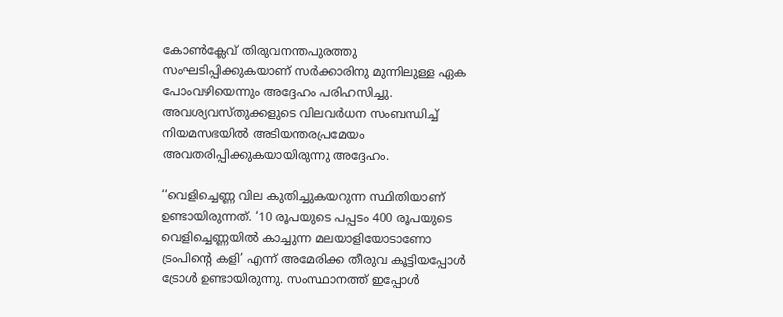കോൺക്ലേവ് തിരുവനന്തപുരത്തു സംഘടിപ്പിക്കുകയാണ് സർക്കാരിനു മുന്നിലുള്ള ഏക പോംവഴിയെന്നും അദ്ദേഹം പരിഹസിച്ചു.  അവശ്യവസ്തുക്കളുടെ വിലവർധന സംബന്ധിച്ച് നിയമസഭയിൽ അടിയന്തരപ്രമേയം അവതരിപ്പിക്കുകയായിരുന്നു അദ്ദേഹം.

‘‘വെളിച്ചെണ്ണ വില കുതിച്ചുകയറുന്ന സ്ഥിതിയാണ് ഉണ്ടായിരുന്നത്. ‘10 രൂപയുടെ പപ്പടം 400 രൂപയുടെ വെളിച്ചെണ്ണയിൽ കാച്ചുന്ന മലയാളിയോടാണോ ട്രംപിന്റെ കളി’ എന്ന് അമേരിക്ക തീരുവ കൂട്ടിയപ്പോൾ ട്രോൾ ഉണ്ടായിരുന്നു. സംസ്ഥാനത്ത് ഇപ്പോൾ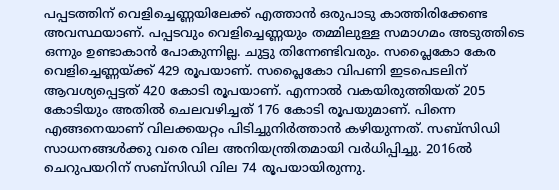പപ്പടത്തിന് വെളിച്ചെണ്ണയിലേക്ക് എത്താൻ ഒരുപാടു കാത്തിരിക്കേണ്ട അവസ്ഥയാണ്. പപ്പടവും വെളിച്ചെണ്ണയും തമ്മിലുള്ള സമാഗമം അടുത്തിടെ ഒന്നും ഉണ്ടാകാൻ പോകുന്നില്ല. ചുട്ടു തിന്നേണ്ടിവരും. സപ്ലൈകോ കേര വെളിച്ചെണ്ണയ്ക്ക് 429 രൂപയാണ്. സപ്ലൈകോ വിപണി ഇടപെടലിന് ആവശ്യപ്പെട്ടത് 420 കോടി രൂപയാണ്. എന്നാൽ വകയിരുത്തിയത് 205 കോടിയും അതിൽ ചെലവഴിച്ചത് 176 കോടി രൂപയുമാണ്. പിന്നെ എങ്ങനെയാണ് വിലക്കയറ്റം പിടിച്ചുനിർത്താൻ കഴിയുന്നത്. സബ്‌സിഡി സാധനങ്ങൾക്കു വരെ വില അനിയന്ത്രിതമായി വർധിപ്പിച്ചു. 2016ൽ ചെറുപയറിന് സബ്‌സിഡി വില 74 രൂപയായിരുന്നു.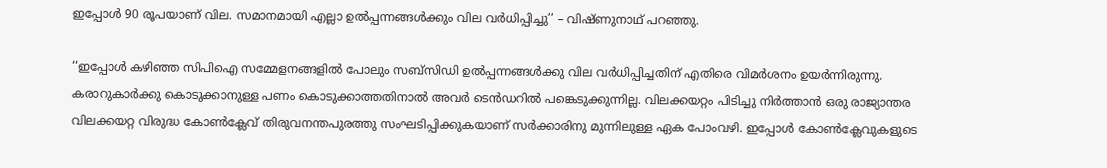ഇപ്പോൾ 90 രൂപയാണ് വില. സമാനമായി എല്ലാ ഉൽപ്പന്നങ്ങൾക്കും വില വർധിപ്പിച്ചു’’ – വിഷ്ണുനാഥ് പറ‍ഞ്ഞു.

‘‘ഇപ്പോൾ കഴിഞ്ഞ സിപിഐ സമ്മേളനങ്ങളിൽ പോലും സബ്‌സിഡി ഉൽപ്പന്നങ്ങൾക്കു വില വർധിപ്പിച്ചതിന് എതിരെ വിമർശനം ഉയർന്നിരുന്നു. കരാറുകാർക്കു കൊടുക്കാനുള്ള പണം കൊടുക്കാത്തതിനാൽ അവർ ടെൻഡറിൽ പങ്കെടുക്കുന്നില്ല. വിലക്കയറ്റം പിടിച്ചു നിർത്താൻ ഒരു രാജ്യാന്തര വിലക്കയറ്റ വിരുദ്ധ കോൺക്ലേവ് തിരുവനന്തപുരത്തു സംഘടിപ്പിക്കുകയാണ് സർക്കാരിനു മുന്നിലുള്ള ഏക പോംവഴി. ഇപ്പോൾ കോൺക്ലേവുകളുടെ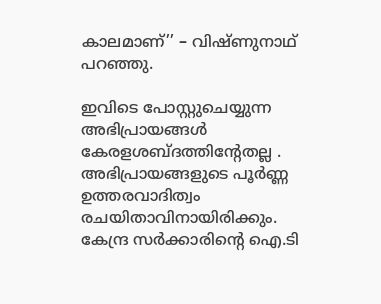കാലമാണ്’’ – വിഷ്ണുനാഥ് പറഞ്ഞു.

ഇവിടെ പോസ്റ്റുചെയ്യുന്ന അഭിപ്രായങ്ങള്‍ കേരളശബ്‌ദത്തിന്റേതല്ല . അഭിപ്രായങ്ങളുടെ പൂര്‍ണ്ണ ഉത്തരവാദിത്വം രചയിതാവിനായിരിക്കും. കേന്ദ്ര സർക്കാരിന്റെ ഐ.ടി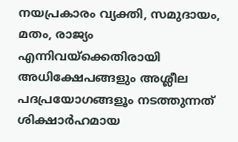നയപ്രകാരം വ്യക്തി, സമുദായം, മതം, രാജ്യം എന്നിവയ്ക്കെതിരായി അധിക്ഷേപങ്ങളും അശ്ലീല പദപ്രയോഗങ്ങളൂം നടത്തുന്നത് ശിക്ഷാര്‍ഹമായ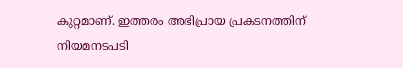കുറ്റമാണ്. ഇത്തരം അഭിപ്രായ പ്രകടനത്തിന് നിയമനടപടി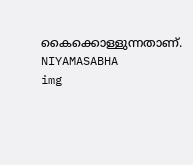കൈക്കൊള്ളുന്നതാണ്.
NIYAMASABHA
img